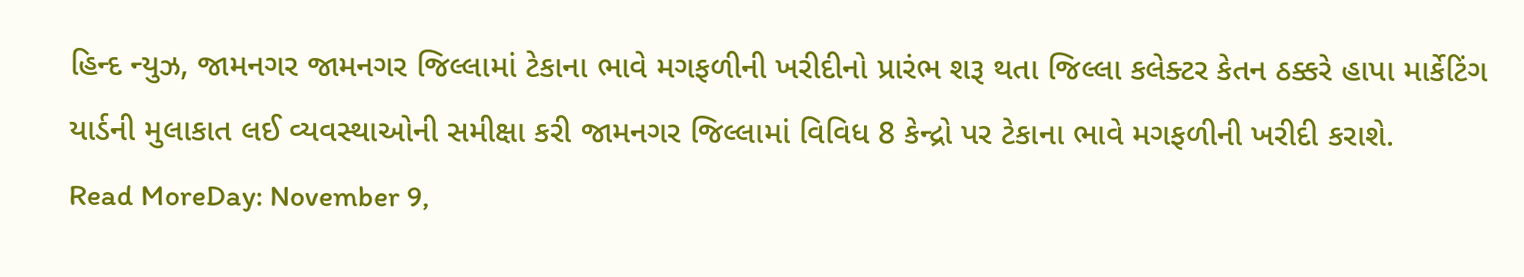હિન્દ ન્યુઝ, જામનગર જામનગર જિલ્લામાં ટેકાના ભાવે મગફળીની ખરીદીનો પ્રારંભ શરૂ થતા જિલ્લા કલેક્ટર કેતન ઠક્કરે હાપા માર્કેટિંગ યાર્ડની મુલાકાત લઈ વ્યવસ્થાઓની સમીક્ષા કરી જામનગર જિલ્લામાં વિવિધ 8 કેન્દ્રો પર ટેકાના ભાવે મગફળીની ખરીદી કરાશે.
Read MoreDay: November 9,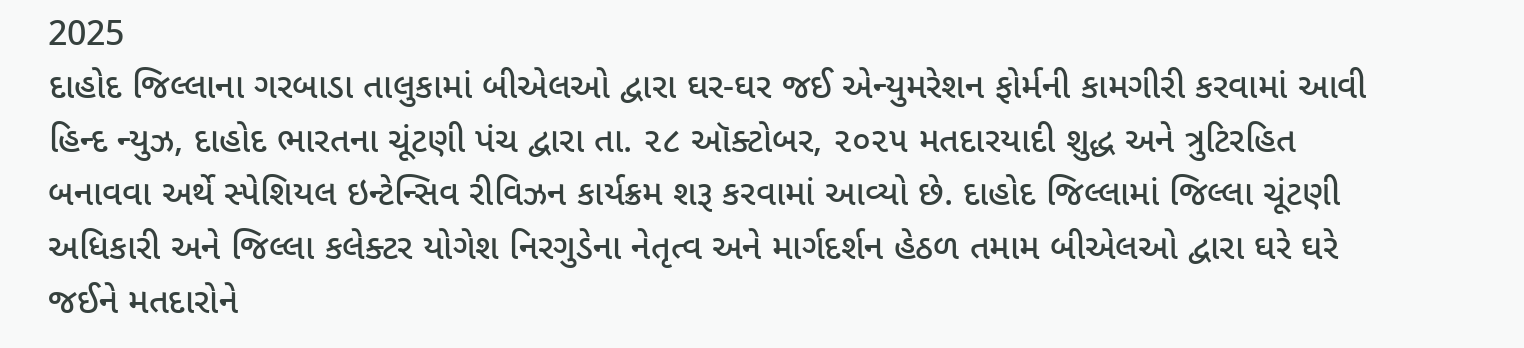2025
દાહોદ જિલ્લાના ગરબાડા તાલુકામાં બીએલઓ દ્વારા ઘર-ઘર જઈ એન્યુમરેશન ફોર્મની કામગીરી કરવામાં આવી
હિન્દ ન્યુઝ, દાહોદ ભારતના ચૂંટણી પંચ દ્વારા તા. ૨૮ ઑક્ટોબર, ૨૦૨૫ મતદારયાદી શુદ્ધ અને ત્રુટિરહિત બનાવવા અર્થે સ્પેશિયલ ઇન્ટેન્સિવ રીવિઝન કાર્યક્રમ શરૂ કરવામાં આવ્યો છે. દાહોદ જિલ્લામાં જિલ્લા ચૂંટણી અધિકારી અને જિલ્લા કલેક્ટર યોગેશ નિરગુડેના નેતૃત્વ અને માર્ગદર્શન હેઠળ તમામ બીએલઓ દ્વારા ઘરે ઘરે જઈને મતદારોને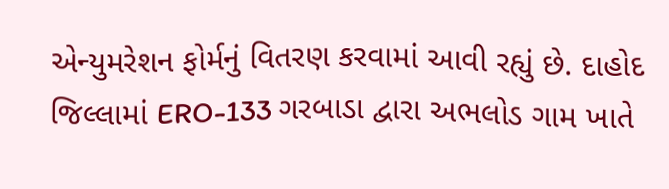એન્યુમરેશન ફોર્મનું વિતરણ કરવામાં આવી રહ્યું છે. દાહોદ જિલ્લામાં ERO-133 ગરબાડા દ્વારા અભલોડ ગામ ખાતે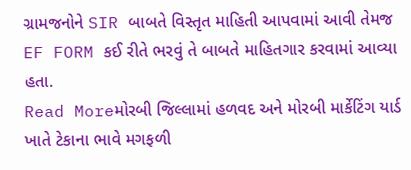ગ્રામજનોને SIR બાબતે વિસ્તૃત માહિતી આપવામાં આવી તેમજ EF FORM કઈ રીતે ભરવું તે બાબતે માહિતગાર કરવામાં આવ્યા હતા.
Read Moreમોરબી જિલ્લામાં હળવદ અને મોરબી માર્કેટિંગ યાર્ડ ખાતે ટેકાના ભાવે મગફળી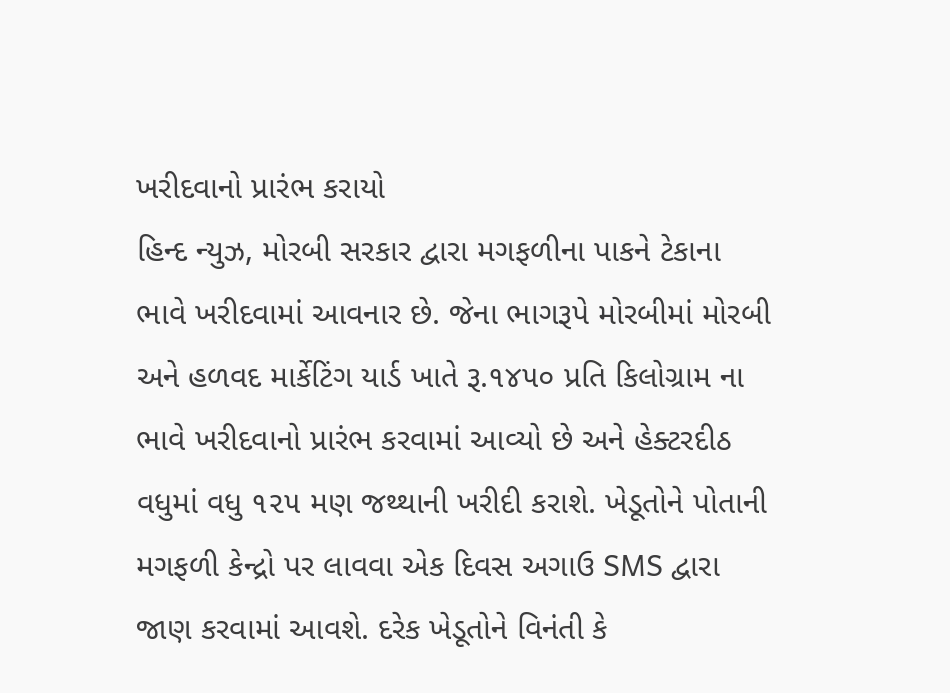ખરીદવાનો પ્રારંભ કરાયો
હિન્દ ન્યુઝ, મોરબી સરકાર દ્વારા મગફળીના પાકને ટેકાના ભાવે ખરીદવામાં આવનાર છે. જેના ભાગરૂપે મોરબીમાં મોરબી અને હળવદ માર્કેટિંગ યાર્ડ ખાતે રૂ.૧૪૫૦ પ્રતિ કિલોગ્રામ ના ભાવે ખરીદવાનો પ્રારંભ કરવામાં આવ્યો છે અને હેક્ટરદીઠ વધુમાં વધુ ૧૨૫ મણ જથ્થાની ખરીદી કરાશે. ખેડૂતોને પોતાની મગફળી કેન્દ્રો પર લાવવા એક દિવસ અગાઉ SMS દ્વારા જાણ કરવામાં આવશે. દરેક ખેડૂતોને વિનંતી કે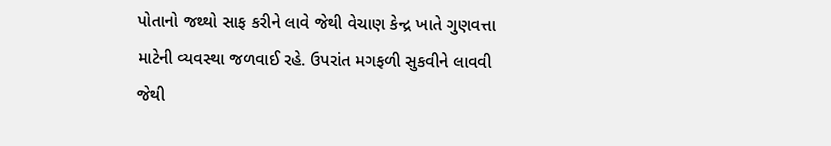પોતાનો જથ્થો સાફ કરીને લાવે જેથી વેચાણ કેન્દ્ર ખાતે ગુણવત્તા માટેની વ્યવસ્થા જળવાઈ રહે. ઉપરાંત મગફળી સુકવીને લાવવી જેથી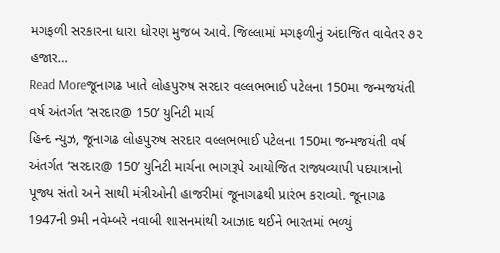મગફળી સરકારના ધારા ધોરણ મુજબ આવે. જિલ્લામાં મગફળીનું અંદાજિત વાવેતર ૭૨ હજાર…
Read Moreજૂનાગઢ ખાતે લોહપુરુષ સરદાર વલ્લભભાઈ પટેલના 150મા જન્મજયંતી વર્ષ અંતર્ગત ‘સરદાર@ 150’ યુનિટી માર્ચ
હિન્દ ન્યુઝ, જૂનાગઢ લોહપુરુષ સરદાર વલ્લભભાઈ પટેલના 150મા જન્મજયંતી વર્ષ અંતર્ગત ‘સરદાર@ 150’ યુનિટી માર્ચના ભાગરૂપે આયોજિત રાજ્યવ્યાપી પદયાત્રાનો પૂજ્ય સંતો અને સાથી મંત્રીઓની હાજરીમાં જૂનાગઢથી પ્રારંભ કરાવ્યો. જૂનાગઢ 1947ની 9મી નવેમ્બરે નવાબી શાસનમાંથી આઝાદ થઈને ભારતમાં ભળ્યું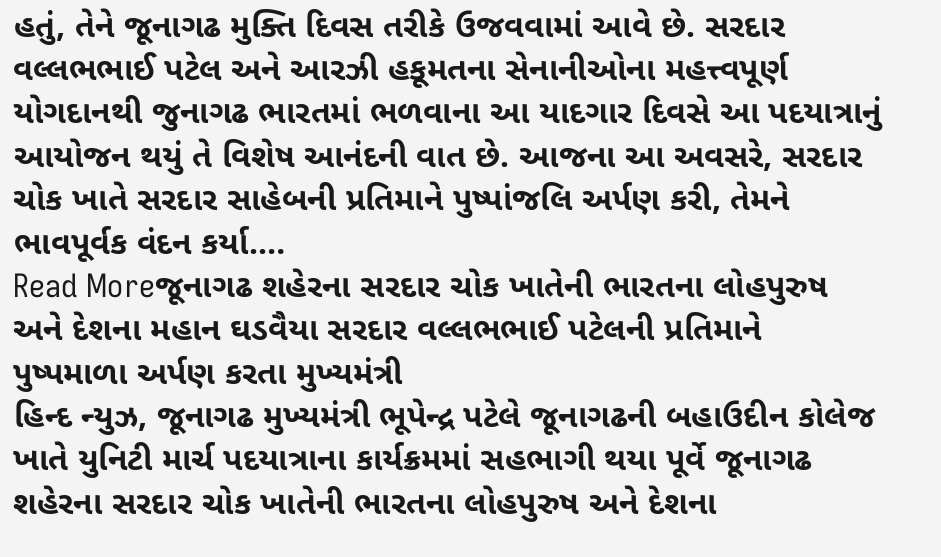હતું, તેને જૂનાગઢ મુક્તિ દિવસ તરીકે ઉજવવામાં આવે છે. સરદાર વલ્લભભાઈ પટેલ અને આરઝી હકૂમતના સેનાનીઓના મહત્ત્વપૂર્ણ યોગદાનથી જુનાગઢ ભારતમાં ભળવાના આ યાદગાર દિવસે આ પદયાત્રાનું આયોજન થયું તે વિશેષ આનંદની વાત છે. આજના આ અવસરે, સરદાર ચોક ખાતે સરદાર સાહેબની પ્રતિમાને પુષ્પાંજલિ અર્પણ કરી, તેમને ભાવપૂર્વક વંદન કર્યા.…
Read Moreજૂનાગઢ શહેરના સરદાર ચોક ખાતેની ભારતના લોહપુરુષ અને દેશના મહાન ઘડવૈયા સરદાર વલ્લભભાઈ પટેલની પ્રતિમાને પુષ્પમાળા અર્પણ કરતા મુખ્યમંત્રી
હિન્દ ન્યુઝ, જૂનાગઢ મુખ્યમંત્રી ભૂપેન્દ્ર પટેલે જૂનાગઢની બહાઉદીન કોલેજ ખાતે યુનિટી માર્ચ પદયાત્રાના કાર્યક્રમમાં સહભાગી થયા પૂર્વે જૂનાગઢ શહેરના સરદાર ચોક ખાતેની ભારતના લોહપુરુષ અને દેશના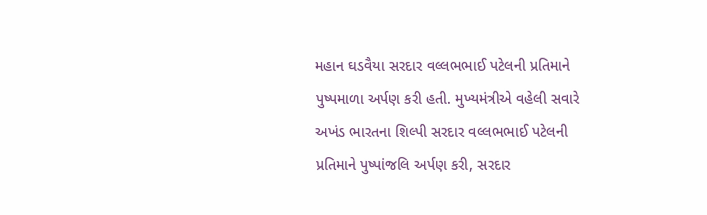મહાન ઘડવૈયા સરદાર વલ્લભભાઈ પટેલની પ્રતિમાને પુષ્પમાળા અર્પણ કરી હતી. મુખ્યમંત્રીએ વહેલી સવારે અખંડ ભારતના શિલ્પી સરદાર વલ્લભભાઈ પટેલની પ્રતિમાને પુષ્પાંજલિ અર્પણ કરી, સરદાર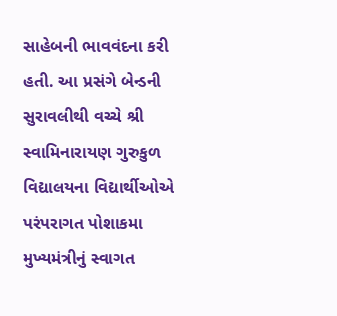સાહેબની ભાવવંદના કરી હતી. આ પ્રસંગે બેન્ડની સુરાવલીથી વચ્ચે શ્રી સ્વામિનારાયણ ગુરુકુળ વિદ્યાલયના વિદ્યાર્થીઓએ પરંપરાગત પોશાકમા મુખ્યમંત્રીનું સ્વાગત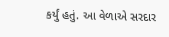કર્યું હતું. આ વેળાએ સરદાર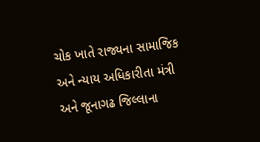ચોક ખાતે રાજ્યના સામાજિક અને ન્યાય અધિકારીતા મંત્રી અને જૂનાગઢ જિલ્લાના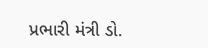પ્રભારી મંત્રી ડો.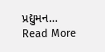પ્રદ્યુમન…
Read More